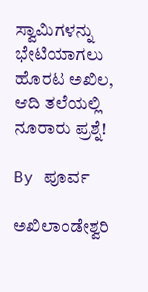ಸ್ವಾಮಿಗಳನ್ನು ಭೇಟಿಯಾಗಲು ಹೊರಟ ಅಖಿಲ, ಆದಿ ತಲೆಯಲ್ಲಿ ನೂರಾರು ಪ್ರಶ್ನೆ!

By ಪೂರ್ವ

ಅಖಿಲಾಂಡೇಶ್ವರಿ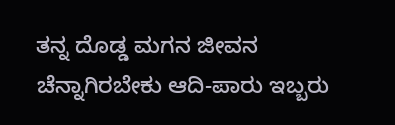ತನ್ನ ದೊಡ್ಡ ಮಗನ ಜೀವನ ಚೆನ್ನಾಗಿರಬೇಕು ಆದಿ-ಪಾರು ಇಬ್ಬರು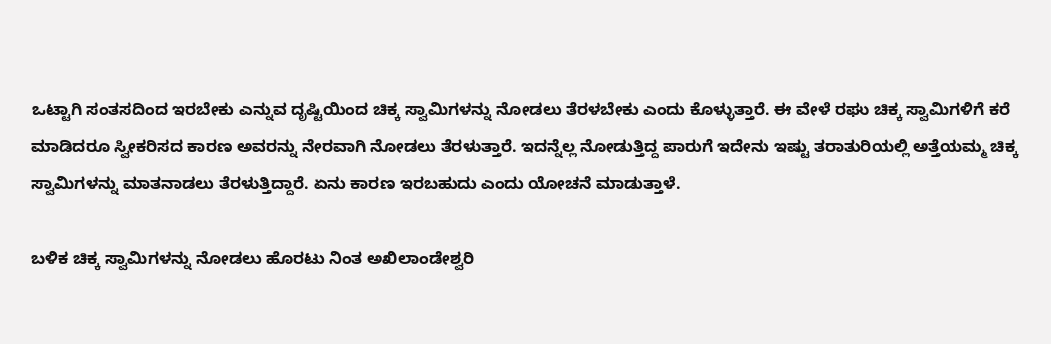ಒಟ್ಟಾಗಿ ಸಂತಸದಿಂದ ಇರಬೇಕು ಎನ್ನುವ ದೃಷ್ಟಿಯಿಂದ ಚಿಕ್ಕ ಸ್ವಾಮಿಗಳನ್ನು ನೋಡಲು ತೆರಳಬೇಕು ಎಂದು ಕೊಳ್ಳುತ್ತಾರೆ. ಈ ವೇಳೆ ರಘು ಚಿಕ್ಕ ಸ್ವಾಮಿಗಳಿಗೆ ಕರೆ ಮಾಡಿದರೂ ಸ್ವೀಕರಿಸದ ಕಾರಣ ಅವರನ್ನು ನೇರವಾಗಿ ನೋಡಲು ತೆರಳುತ್ತಾರೆ. ಇದನ್ನೆಲ್ಲ ನೋಡುತ್ತಿದ್ದ ಪಾರುಗೆ ಇದೇನು ಇಷ್ಟು ತರಾತುರಿಯಲ್ಲಿ ಅತ್ತೆಯಮ್ಮ ಚಿಕ್ಕ ಸ್ವಾಮಿಗಳನ್ನು ಮಾತನಾಡಲು ತೆರಳುತ್ತಿದ್ದಾರೆ. ಏನು ಕಾರಣ ಇರಬಹುದು ಎಂದು ಯೋಚನೆ ಮಾಡುತ್ತಾಳೆ.

ಬಳಿಕ ಚಿಕ್ಕ ಸ್ವಾಮಿಗಳನ್ನು ನೋಡಲು ಹೊರಟು ನಿಂತ ಅಖಿಲಾಂಡೇಶ್ವರಿ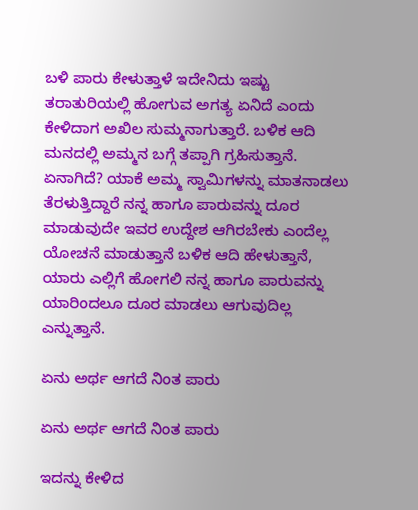ಬಳಿ ಪಾರು ಕೇಳುತ್ತಾಳೆ ಇದೇನಿದು ಇಷ್ಟು ತರಾತುರಿಯಲ್ಲಿ ಹೋಗುವ ಅಗತ್ಯ ಏನಿದೆ ಎಂದು ಕೇಳಿದಾಗ ಅಖಿಲ ಸುಮ್ಮನಾಗುತ್ತಾರೆ. ಬಳಿಕ ಆದಿ ಮನದಲ್ಲಿ ಅಮ್ಮನ ಬಗ್ಗೆ ತಪ್ಪಾಗಿ ಗ್ರಹಿಸುತ್ತಾನೆ. ಏನಾಗಿದೆ? ಯಾಕೆ ಅಮ್ಮ ಸ್ವಾಮಿಗಳನ್ನು ಮಾತನಾಡಲು ತೆರಳುತ್ತಿದ್ದಾರೆ ನನ್ನ ಹಾಗೂ ಪಾರುವನ್ನು ದೂರ ಮಾಡುವುದೇ ಇವರ ಉದ್ದೇಶ ಆಗಿರಬೇಕು ಎಂದೆಲ್ಲ ಯೋಚನೆ ಮಾಡುತ್ತಾನೆ ಬಳಿಕ ಆದಿ ಹೇಳುತ್ತಾನೆ, ಯಾರು ಎಲ್ಲಿಗೆ ಹೋಗಲಿ ನನ್ನ ಹಾಗೂ ಪಾರುವನ್ನು ಯಾರಿಂದಲೂ ದೂರ ಮಾಡಲು ಆಗುವುದಿಲ್ಲ ಎನ್ನುತ್ತಾನೆ.

ಏನು ಅರ್ಥ ಆಗದೆ ನಿಂತ ಪಾರು

ಏನು ಅರ್ಥ ಆಗದೆ ನಿಂತ ಪಾರು

ಇದನ್ನು ಕೇಳಿದ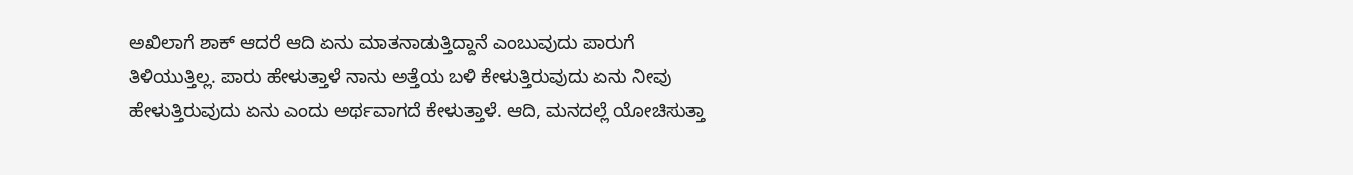ಅಖಿಲಾಗೆ ಶಾಕ್ ಆದರೆ ಆದಿ ಏನು ಮಾತನಾಡುತ್ತಿದ್ದಾನೆ ಎಂಬುವುದು ಪಾರುಗೆ ತಿಳಿಯುತ್ತಿಲ್ಲ. ಪಾರು ಹೇಳುತ್ತಾಳೆ ನಾನು ಅತ್ತೆಯ ಬಳಿ ಕೇಳುತ್ತಿರುವುದು ಏನು ನೀವು ಹೇಳುತ್ತಿರುವುದು ಏನು ಎಂದು ಅರ್ಥವಾಗದೆ ಕೇಳುತ್ತಾಳೆ. ಆದಿ, ಮನದಲ್ಲೆ ಯೋಚಿಸುತ್ತಾ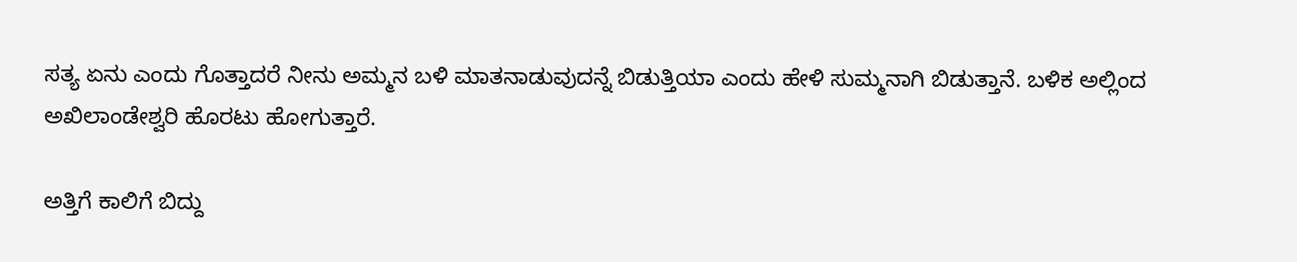ಸತ್ಯ ಏನು ಎಂದು ಗೊತ್ತಾದರೆ ನೀನು ಅಮ್ಮನ ಬಳಿ ಮಾತನಾಡುವುದನ್ನೆ ಬಿಡುತ್ತಿಯಾ ಎಂದು ಹೇಳಿ ಸುಮ್ಮನಾಗಿ ಬಿಡುತ್ತಾನೆ. ಬಳಿಕ ಅಲ್ಲಿಂದ ಅಖಿಲಾಂಡೇಶ್ವರಿ ಹೊರಟು ಹೋಗುತ್ತಾರೆ.

ಅತ್ತಿಗೆ ಕಾಲಿಗೆ ಬಿದ್ದು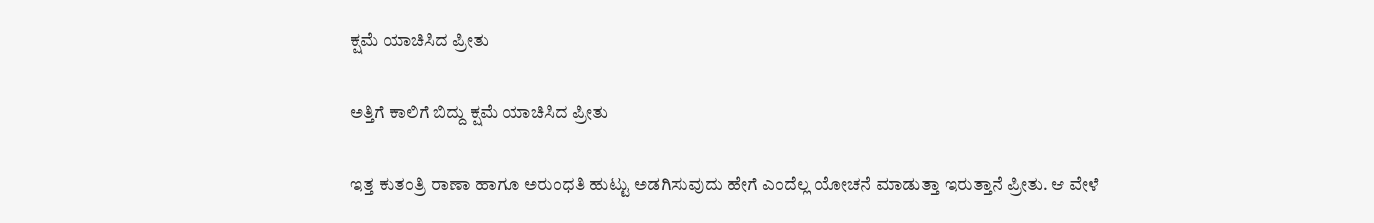ಕ್ಷಮೆ ಯಾಚಿಸಿದ ಪ್ರೀತು

ಅತ್ತಿಗೆ ಕಾಲಿಗೆ ಬಿದ್ದು ಕ್ಷಮೆ ಯಾಚಿಸಿದ ಪ್ರೀತು

ಇತ್ತ ಕುತಂತ್ರಿ ರಾಣಾ ಹಾಗೂ ಅರುಂಧತಿ ಹುಟ್ಟು ಅಡಗಿಸುವುದು ಹೇಗೆ ಎಂದೆಲ್ಲ ಯೋಚನೆ ಮಾಡುತ್ತಾ ಇರುತ್ತಾನೆ ಪ್ರೀತು. ಆ ವೇಳೆ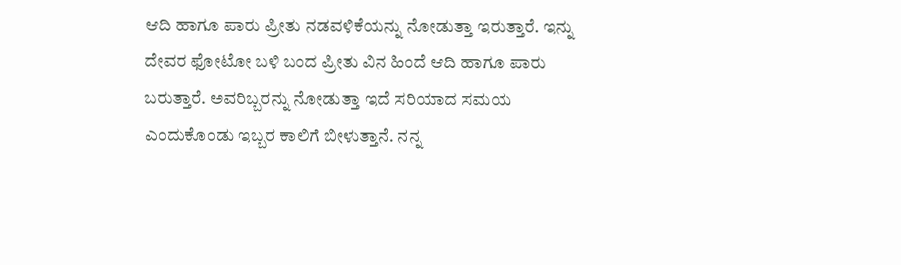ಆದಿ ಹಾಗೂ ಪಾರು ಪ್ರೀತು ನಡವಳಿಕೆಯನ್ನು ನೋಡುತ್ತಾ ಇರುತ್ತಾರೆ. ಇನ್ನು ದೇವರ ಫೋಟೋ ಬಳಿ ಬಂದ ಪ್ರೀತು ವಿನ ಹಿಂದೆ ಆದಿ ಹಾಗೂ ಪಾರು ಬರುತ್ತಾರೆ. ಅವರಿಬ್ಬರನ್ನು ನೋಡುತ್ತಾ ಇದೆ ಸರಿಯಾದ ಸಮಯ ಎಂದುಕೊಂಡು ಇಬ್ಬರ ಕಾಲಿಗೆ ಬೀಳುತ್ತಾನೆ. ನನ್ನ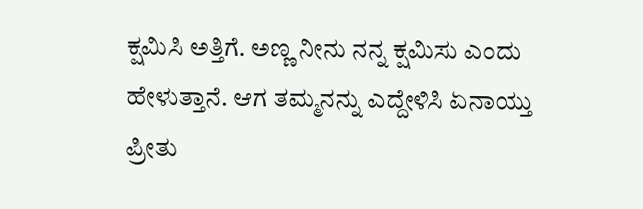ಕ್ಷಮಿಸಿ ಅತ್ತಿಗೆ. ಅಣ್ಣ ನೀನು ನನ್ನ ಕ್ಷಮಿಸು ಎಂದು ಹೇಳುತ್ತಾನೆ. ಆಗ ತಮ್ಮನನ್ನು ಎದ್ದೇಳಿಸಿ ಏನಾಯ್ತು ಪ್ರೀತು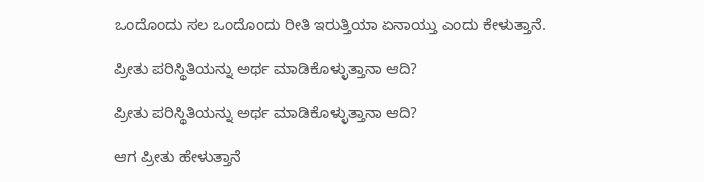ಒಂದೊಂದು ಸಲ ಒಂದೊಂದು ರೀತಿ ಇರುತ್ತಿಯಾ ಏನಾಯ್ತು ಎಂದು ಕೇಳುತ್ತಾನೆ.

ಪ್ರೀತು ಪರಿಸ್ಥಿತಿಯನ್ನು ಅರ್ಥ ಮಾಡಿಕೊಳ್ಳುತ್ತಾನಾ ಆದಿ?

ಪ್ರೀತು ಪರಿಸ್ಥಿತಿಯನ್ನು ಅರ್ಥ ಮಾಡಿಕೊಳ್ಳುತ್ತಾನಾ ಆದಿ?

ಆಗ ಪ್ರೀತು ಹೇಳುತ್ತಾನೆ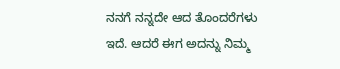ನನಗೆ ನನ್ನದೇ ಆದ ತೊಂದರೆಗಳು ಇದೆ. ಆದರೆ ಈಗ ಅದನ್ನು ನಿಮ್ಮ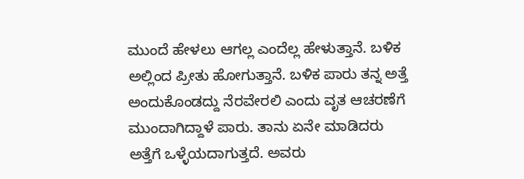ಮುಂದೆ ಹೇಳಲು ಆಗಲ್ಲ ಎಂದೆಲ್ಲ ಹೇಳುತ್ತಾನೆ. ಬಳಿಕ ಅಲ್ಲಿಂದ ಪ್ರೀತು ಹೋಗುತ್ತಾನೆ. ಬಳಿಕ ಪಾರು ತನ್ನ ಅತ್ತೆ ಅಂದುಕೊಂಡದ್ದು ನೆರವೇರಲಿ ಎಂದು ವೃತ ಆಚರಣೆಗೆ ಮುಂದಾಗಿದ್ದಾಳೆ ಪಾರು. ತಾನು ಏನೇ ಮಾಡಿದರು ಅತ್ತೆಗೆ ಒಳ್ಳೆಯದಾಗುತ್ತದೆ. ಅವರು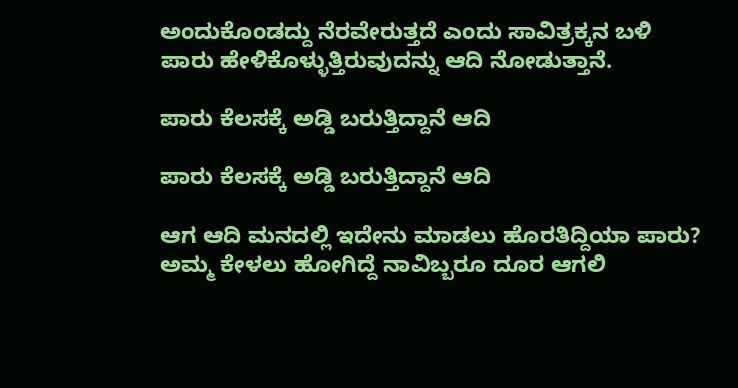ಅಂದುಕೊಂಡದ್ದು ನೆರವೇರುತ್ತದೆ ಎಂದು ಸಾವಿತ್ರಕ್ಕನ ಬಳಿ ಪಾರು ಹೇಳಿಕೊಳ್ಳುತ್ತಿರುವುದನ್ನು ಆದಿ ನೋಡುತ್ತಾನೆ.

ಪಾರು ಕೆಲಸಕ್ಕೆ ಅಡ್ಡಿ ಬರುತ್ತಿದ್ದಾನೆ ಆದಿ

ಪಾರು ಕೆಲಸಕ್ಕೆ ಅಡ್ಡಿ ಬರುತ್ತಿದ್ದಾನೆ ಆದಿ

ಆಗ ಆದಿ ಮನದಲ್ಲಿ ಇದೇನು ಮಾಡಲು ಹೊರತಿದ್ದಿಯಾ ಪಾರು? ಅಮ್ಮ ಕೇಳಲು ಹೋಗಿದ್ದೆ ನಾವಿಬ್ಬರೂ ದೂರ ಆಗಲಿ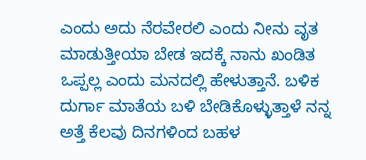ಎಂದು ಅದು ನೆರವೇರಲಿ ಎಂದು ನೀನು ವೃತ ಮಾಡುತ್ತೀಯಾ ಬೇಡ ಇದಕ್ಕೆ ನಾನು ಖಂಡಿತ ಒಪ್ಪಲ್ಲ ಎಂದು ಮನದಲ್ಲಿ ಹೇಳುತ್ತಾನೆ. ಬಳಿಕ ದುರ್ಗಾ ಮಾತೆಯ ಬಳಿ ಬೇಡಿಕೊಳ್ಳುತ್ತಾಳೆ ನನ್ನ ಅತ್ತೆ ಕೆಲವು ದಿನಗಳಿಂದ ಬಹಳ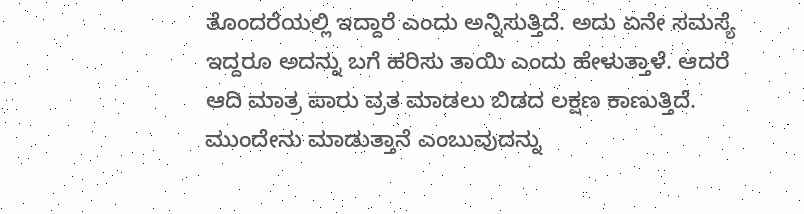ತೊಂದರೆಯಲ್ಲಿ ಇದ್ದಾರೆ ಎಂದು ಅನ್ನಿಸುತ್ತಿದೆ. ಅದು ಏನೇ ಸಮಸ್ಯೆ ಇದ್ದರೂ ಅದನ್ನು ಬಗೆ ಹರಿಸು ತಾಯಿ ಎಂದು ಹೇಳುತ್ತಾಳೆ. ಆದರೆ ಆದಿ ಮಾತ್ರ ಪಾರು ವ್ರತ ಮಾಡಲು ಬಿಡದ ಲಕ್ಷಣ ಕಾಣುತ್ತಿದೆ. ಮುಂದೇನು ಮಾಡುತ್ತಾನೆ ಎಂಬುವುದನ್ನು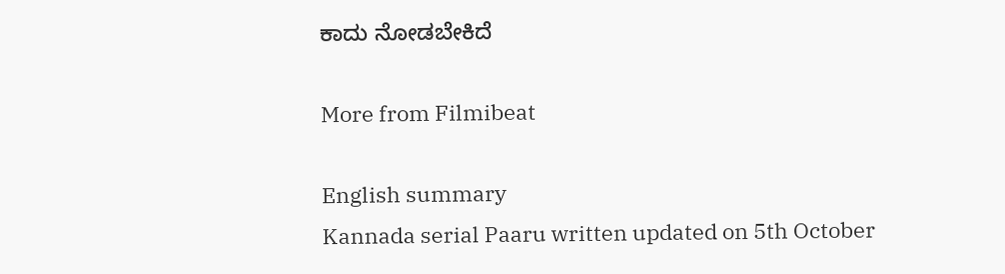ಕಾದು ನೋಡಬೇಕಿದೆ

More from Filmibeat

English summary
Kannada serial Paaru written updated on 5th October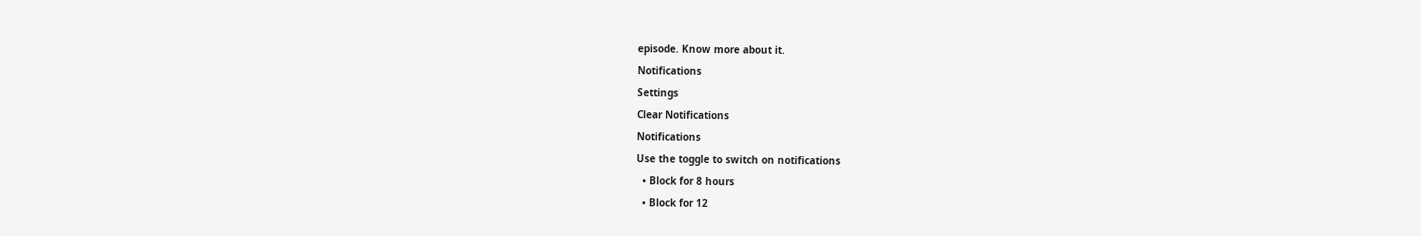episode. Know more about it.
Notifications
Settings
Clear Notifications
Notifications
Use the toggle to switch on notifications
  • Block for 8 hours
  • Block for 12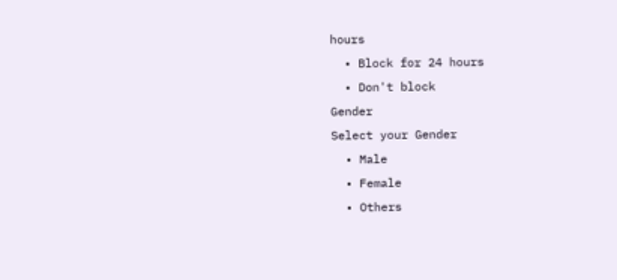hours
  • Block for 24 hours
  • Don't block
Gender
Select your Gender
  • Male
  • Female
  • Others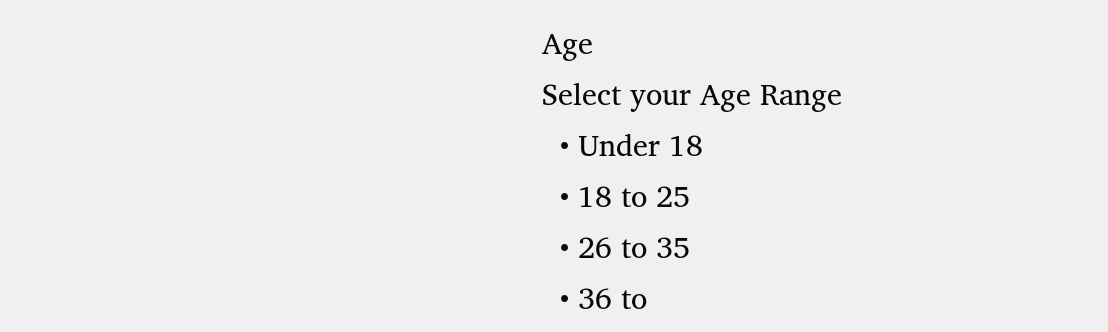Age
Select your Age Range
  • Under 18
  • 18 to 25
  • 26 to 35
  • 36 to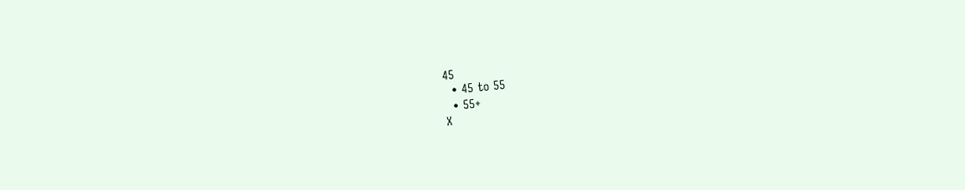45
  • 45 to 55
  • 55+
X